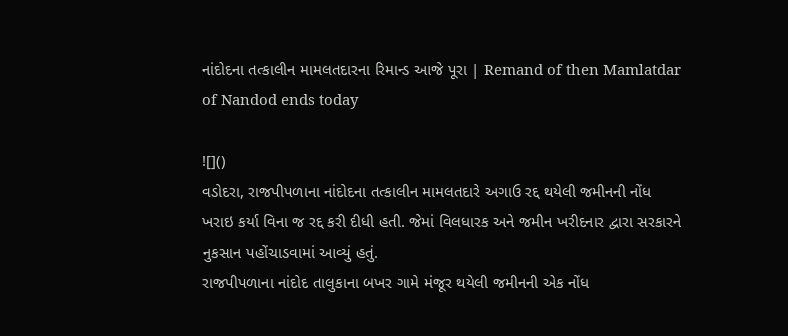નાંદોદના તત્કાલીન મામલતદારના રિમાન્ડ આજે પૂરા | Remand of then Mamlatdar of Nandod ends today

![]()
વડોદરા, રાજપીપળાના નાંદોદના તત્કાલીન મામલતદારે અગાઉ રદ્દ થયેલી જમીનની નોંધ ખરાઇ કર્યા વિના જ રદ્દ કરી દીધી હતી. જેમાં વિલધારક અને જમીન ખરીદનાર દ્વારા સરકારને નુકસાન પહોંચાડવામાં આવ્યું હતું.
રાજપીપળાના નાંદોદ તાલુકાના બખર ગામે મંજૂર થયેલી જમીનની એક નોંધ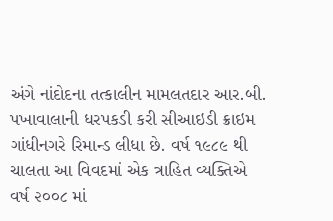અંગે નાંદોદના તત્કાલીન મામલતદાર આર.બી. પખાવાલાની ધરપકડી કરી સીઆઇડી ક્રાઇમ ગાંધીનગરે રિમાન્ડ લીધા છે. વર્ષ ૧૯૮૯ થી ચાલતા આ વિવદમાં એક ત્રાહિત વ્યક્તિએ વર્ષ ૨૦૦૮ માં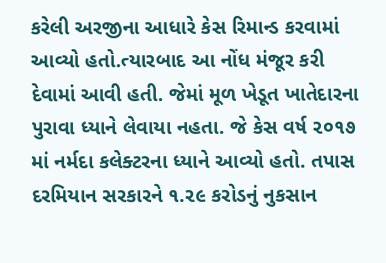કરેલી અરજીના આધારે કેસ રિમાન્ડ કરવામાં આવ્યો હતો.ત્યારબાદ આ નોંધ મંજૂર કરી દેવામાં આવી હતી. જેમાં મૂળ ખેડૂત ખાતેદારના પુરાવા ધ્યાને લેવાયા નહતા. જે કેસ વર્ષ ૨૦૧૭ માં નર્મદા કલેક્ટરના ધ્યાને આવ્યો હતો. તપાસ દરમિયાન સરકારને ૧.૨૯ કરોડનું નુકસાન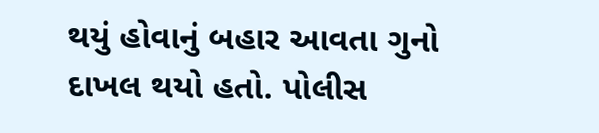થયું હોવાનું બહાર આવતા ગુનો દાખલ થયો હતો. પોલીસ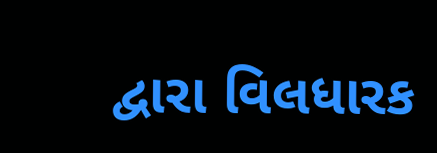દ્વારા વિલધારક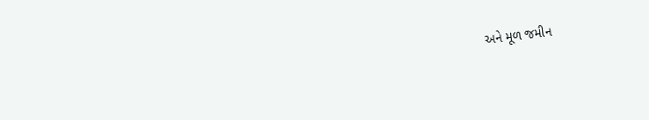અને મૂળ જમીન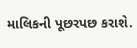માલિકની પૂછરપછ કરાશે.